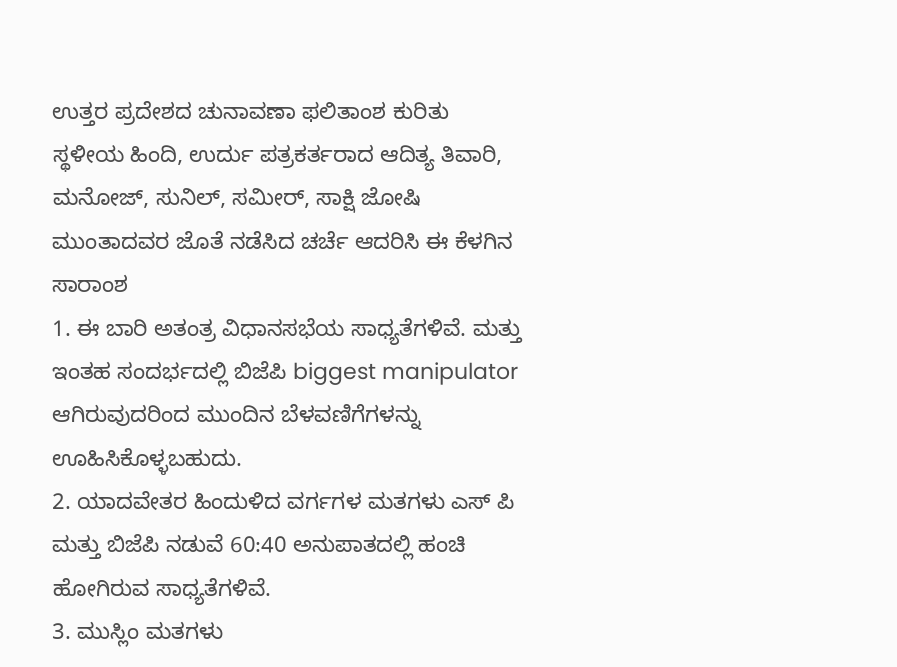ಉತ್ತರ ಪ್ರದೇಶದ ಚುನಾವಣಾ ಫಲಿತಾಂಶ ಕುರಿತು ಸ್ಥಳೀಯ ಹಿಂದಿ, ಉರ್ದು ಪತ್ರಕರ್ತರಾದ ಆದಿತ್ಯ ತಿವಾರಿ, ಮನೋಜ್, ಸುನಿಲ್, ಸಮೀರ್, ಸಾಕ್ಷಿ ಜೋಷಿ ಮುಂತಾದವರ ಜೊತೆ ನಡೆಸಿದ ಚರ್ಚೆ ಆದರಿಸಿ ಈ ಕೆಳಗಿನ ಸಾರಾಂಶ
1. ಈ ಬಾರಿ ಅತಂತ್ರ ವಿಧಾನಸಭೆಯ ಸಾಧ್ಯತೆಗಳಿವೆ. ಮತ್ತು ಇಂತಹ ಸಂದರ್ಭದಲ್ಲಿ ಬಿಜೆಪಿ biggest manipulator ಆಗಿರುವುದರಿಂದ ಮುಂದಿನ ಬೆಳವಣಿಗೆಗಳನ್ನು ಊಹಿಸಿಕೊಳ್ಳಬಹುದು.
2. ಯಾದವೇತರ ಹಿಂದುಳಿದ ವರ್ಗಗಳ ಮತಗಳು ಎಸ್ ಪಿ ಮತ್ತು ಬಿಜೆಪಿ ನಡುವೆ 60:40 ಅನುಪಾತದಲ್ಲಿ ಹಂಚಿ ಹೋಗಿರುವ ಸಾಧ್ಯತೆಗಳಿವೆ.
3. ಮುಸ್ಲಿಂ ಮತಗಳು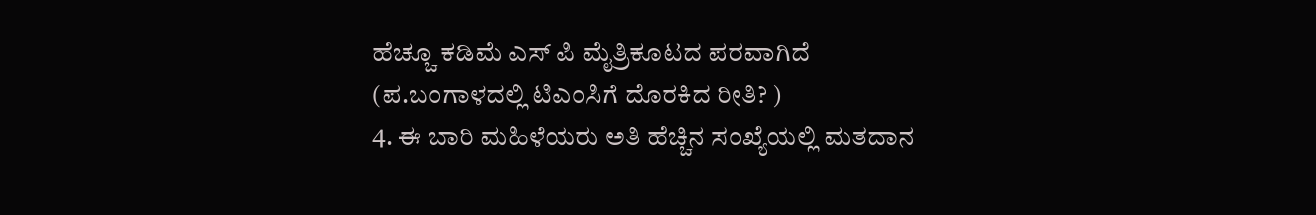ಹೆಚ್ಚೂ ಕಡಿಮೆ ಎಸ್ ಪಿ ಮೈತ್ರಿಕೂಟದ ಪರವಾಗಿದೆ (ಪ.ಬಂಗಾಳದಲ್ಲಿ ಟಿಎಂಸಿಗೆ ದೊರಕಿದ ರೀತಿ? )
4. ಈ ಬಾರಿ ಮಹಿಳೆಯರು ಅತಿ ಹೆಚ್ಚಿನ ಸಂಖ್ಯೆಯಲ್ಲಿ ಮತದಾನ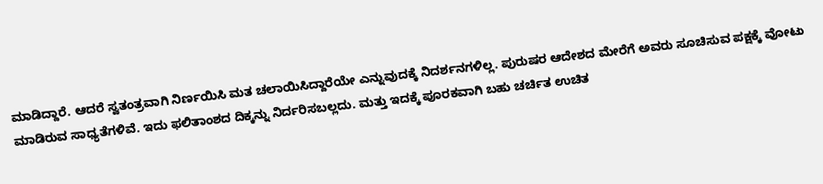ಮಾಡಿದ್ದಾರೆ. ಆದರೆ ಸ್ವತಂತ್ರವಾಗಿ ನಿರ್ಣಯಿಸಿ ಮತ ಚಲಾಯಿಸಿದ್ದಾರೆಯೇ ಎನ್ನುವುದಕ್ಕೆ ನಿದರ್ಶನಗಳಿಲ್ಲ. ಪುರುಷರ ಆದೇಶದ ಮೇರೆಗೆ ಅವರು ಸೂಚಿಸುವ ಪಕ್ಷಕ್ಕೆ ವೋಟು ಮಾಡಿರುವ ಸಾಧ್ಯತೆಗಳಿವೆ. ಇದು ಫಲಿತಾಂಶದ ದಿಕ್ಕನ್ನು ನಿರ್ದರಿಸಬಲ್ಲದು. ಮತ್ತು ಇದಕ್ಕೆ ಪೂರಕವಾಗಿ ಬಹು ಚರ್ಚಿತ ಉಚಿತ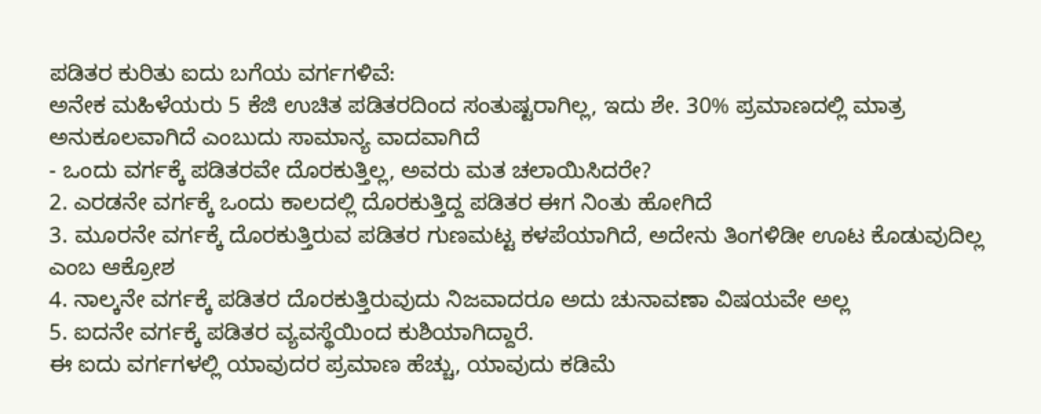ಪಡಿತರ ಕುರಿತು ಐದು ಬಗೆಯ ವರ್ಗಗಳಿವೆ:
ಅನೇಕ ಮಹಿಳೆಯರು 5 ಕೆಜಿ ಉಚಿತ ಪಡಿತರದಿಂದ ಸಂತುಷ್ಟರಾಗಿಲ್ಲ, ಇದು ಶೇ. 30% ಪ್ರಮಾಣದಲ್ಲಿ ಮಾತ್ರ ಅನುಕೂಲವಾಗಿದೆ ಎಂಬುದು ಸಾಮಾನ್ಯ ವಾದವಾಗಿದೆ
- ಒಂದು ವರ್ಗಕ್ಕೆ ಪಡಿತರವೇ ದೊರಕುತ್ತಿಲ್ಲ, ಅವರು ಮತ ಚಲಾಯಿಸಿದರೇ?
2. ಎರಡನೇ ವರ್ಗಕ್ಕೆ ಒಂದು ಕಾಲದಲ್ಲಿ ದೊರಕುತ್ತಿದ್ದ ಪಡಿತರ ಈಗ ನಿಂತು ಹೋಗಿದೆ
3. ಮೂರನೇ ವರ್ಗಕ್ಕೆ ದೊರಕುತ್ತಿರುವ ಪಡಿತರ ಗುಣಮಟ್ಟ ಕಳಪೆಯಾಗಿದೆ, ಅದೇನು ತಿಂಗಳಿಡೀ ಊಟ ಕೊಡುವುದಿಲ್ಲ ಎಂಬ ಆಕ್ರೋಶ
4. ನಾಲ್ಕನೇ ವರ್ಗಕ್ಕೆ ಪಡಿತರ ದೊರಕುತ್ತಿರುವುದು ನಿಜವಾದರೂ ಅದು ಚುನಾವಣಾ ವಿಷಯವೇ ಅಲ್ಲ
5. ಐದನೇ ವರ್ಗಕ್ಕೆ ಪಡಿತರ ವ್ಯವಸ್ಥೆಯಿಂದ ಕುಶಿಯಾಗಿದ್ದಾರೆ.
ಈ ಐದು ವರ್ಗಗಳಲ್ಲಿ ಯಾವುದರ ಪ್ರಮಾಣ ಹೆಚ್ಚು, ಯಾವುದು ಕಡಿಮೆ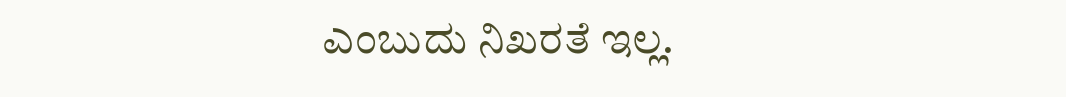ಎಂಬುದು ನಿಖರತೆ ಇಲ್ಲ.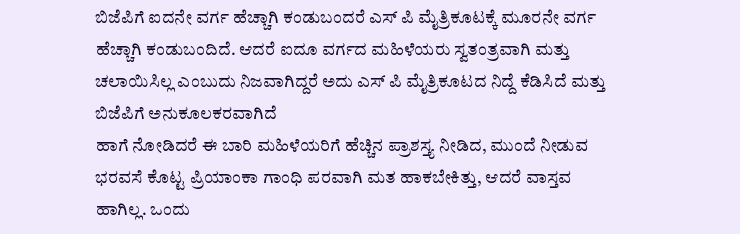ಬಿಜೆಪಿಗೆ ಐದನೇ ವರ್ಗ ಹೆಚ್ಚಾಗಿ ಕಂಡುಬಂದರೆ ಎಸ್ ಪಿ ಮೈತ್ರಿಕೂಟಕ್ಕೆ ಮೂರನೇ ವರ್ಗ ಹೆಚ್ಚಾಗಿ ಕಂಡುಬಂದಿದೆ. ಆದರೆ ಐದೂ ವರ್ಗದ ಮಹಿಳೆಯರು ಸ್ವತಂತ್ರವಾಗಿ ಮತ್ತು ಚಲಾಯಿಸಿಲ್ಲ ಎಂಬುದು ನಿಜವಾಗಿದ್ದರೆ ಅದು ಎಸ್ ಪಿ ಮೈತ್ರಿಕೂಟದ ನಿದ್ದೆ ಕೆಡಿಸಿದೆ ಮತ್ತು ಬಿಜೆಪಿಗೆ ಅನುಕೂಲಕರವಾಗಿದೆ
ಹಾಗೆ ನೋಡಿದರೆ ಈ ಬಾರಿ ಮಹಿಳೆಯರಿಗೆ ಹೆಚ್ಚಿನ ಪ್ರಾಶಸ್ತ್ಯ ನೀಡಿದ, ಮುಂದೆ ನೀಡುವ ಭರವಸೆ ಕೊಟ್ಟ ಪ್ರಿಯಾಂಕಾ ಗಾಂಧಿ ಪರವಾಗಿ ಮತ ಹಾಕಬೇಕಿತ್ತು, ಆದರೆ ವಾಸ್ತವ ಹಾಗಿಲ್ಲ. ಒಂದು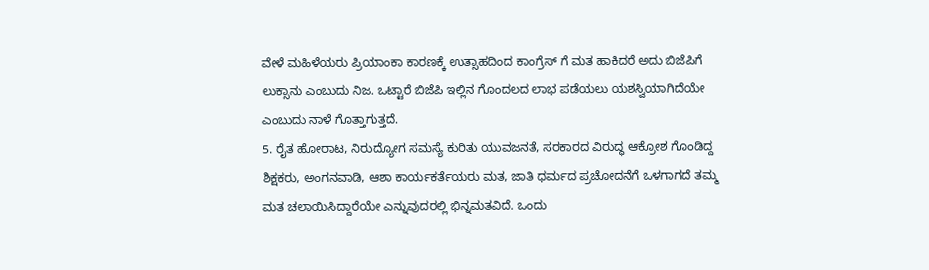ವೇಳೆ ಮಹಿಳೆಯರು ಪ್ರಿಯಾಂಕಾ ಕಾರಣಕ್ಕೆ ಉತ್ಸಾಹದಿಂದ ಕಾಂಗ್ರೆಸ್ ಗೆ ಮತ ಹಾಕಿದರೆ ಅದು ಬಿಜೆಪಿಗೆ ಲುಕ್ಸಾನು ಎಂಬುದು ನಿಜ. ಒಟ್ಟಾರೆ ಬಿಜೆಪಿ ಇಲ್ಲಿನ ಗೊಂದಲದ ಲಾಭ ಪಡೆಯಲು ಯಶಸ್ವಿಯಾಗಿದೆಯೇ ಎಂಬುದು ನಾಳೆ ಗೊತ್ತಾಗುತ್ತದೆ.
5. ರೈತ ಹೋರಾಟ, ನಿರುದ್ಯೋಗ ಸಮಸ್ಯೆ ಕುರಿತು ಯುವಜನತೆ, ಸರಕಾರದ ವಿರುದ್ಧ ಆಕ್ರೋಶ ಗೊಂಡಿದ್ದ ಶಿಕ್ಷಕರು, ಅಂಗನವಾಡಿ, ಆಶಾ ಕಾರ್ಯಕರ್ತೆಯರು ಮತ, ಜಾತಿ ಧರ್ಮದ ಪ್ರಚೋದನೆಗೆ ಒಳಗಾಗದೆ ತಮ್ಮ ಮತ ಚಲಾಯಿಸಿದ್ದಾರೆಯೇ ಎನ್ನುವುದರಲ್ಲಿ ಭಿನ್ನಮತವಿದೆ. ಒಂದು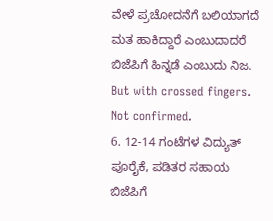ವೇಳೆ ಪ್ರಚೋದನೆಗೆ ಬಲಿಯಾಗದೆ ಮತ ಹಾಕಿದ್ದಾರೆ ಎಂಬುದಾದರೆ ಬಿಜೆಪಿಗೆ ಹಿನ್ನಡೆ ಎಂಬುದು ನಿಜ. But with crossed fingers. Not confirmed.
6. 12-14 ಗಂಟೆಗಳ ವಿದ್ಯುತ್ ಪೂರೈಕೆ, ಪಡಿತರ ಸಹಾಯ ಬಿಜೆಪಿಗೆ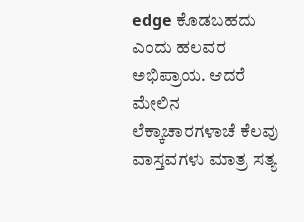edge ಕೊಡಬಹದು ಎಂದು ಹಲವರ ಅಭಿಪ್ರಾಯ. ಆದರೆ ಮೇಲಿನ ಲೆಕ್ಕಾಚಾರಗಳಾಚೆ ಕೆಲವು ವಾಸ್ತವಗಳು ಮಾತ್ರ ಸತ್ಯ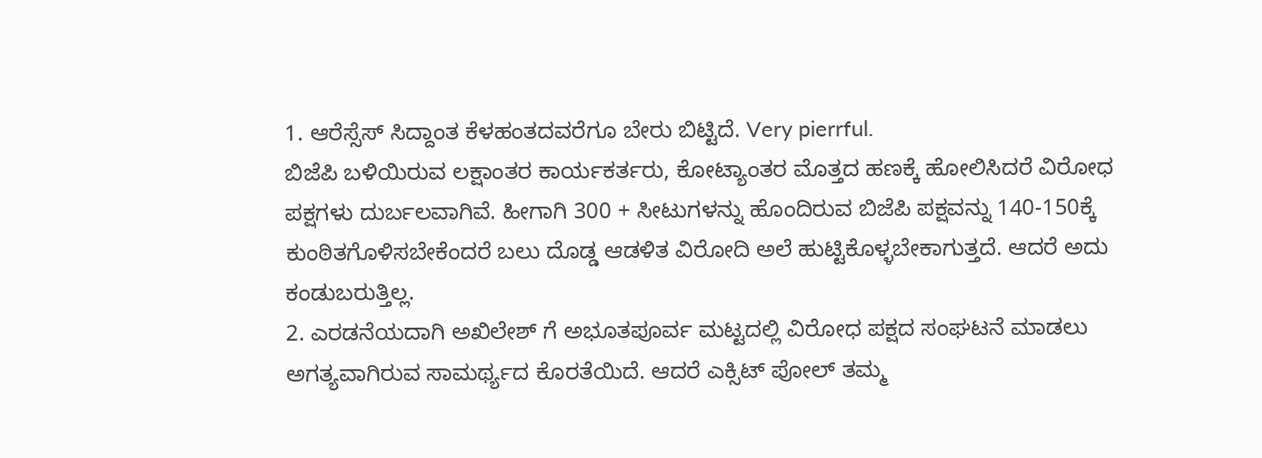1. ಆರೆಸ್ಸೆಸ್ ಸಿದ್ದಾಂತ ಕೆಳಹಂತದವರೆಗೂ ಬೇರು ಬಿಟ್ಟಿದೆ. Very pierrful.
ಬಿಜೆಪಿ ಬಳಿಯಿರುವ ಲಕ್ಷಾಂತರ ಕಾರ್ಯಕರ್ತರು, ಕೋಟ್ಯಾಂತರ ಮೊತ್ತದ ಹಣಕ್ಕೆ ಹೋಲಿಸಿದರೆ ವಿರೋಧ ಪಕ್ಷಗಳು ದುರ್ಬಲವಾಗಿವೆ. ಹೀಗಾಗಿ 300 + ಸೀಟುಗಳನ್ನು ಹೊಂದಿರುವ ಬಿಜೆಪಿ ಪಕ್ಷವನ್ನು 140-150ಕ್ಕೆ ಕುಂಠಿತಗೊಳಿಸಬೇಕೆಂದರೆ ಬಲು ದೊಡ್ಡ ಆಡಳಿತ ವಿರೋದಿ ಅಲೆ ಹುಟ್ಟಿಕೊಳ್ಳಬೇಕಾಗುತ್ತದೆ. ಆದರೆ ಅದು ಕಂಡುಬರುತ್ತಿಲ್ಲ.
2. ಎರಡನೆಯದಾಗಿ ಅಖಿಲೇಶ್ ಗೆ ಅಭೂತಪೂರ್ವ ಮಟ್ಟದಲ್ಲಿ ವಿರೋಧ ಪಕ್ಷದ ಸಂಘಟನೆ ಮಾಡಲು ಅಗತ್ಯವಾಗಿರುವ ಸಾಮರ್ಥ್ಯದ ಕೊರತೆಯಿದೆ. ಆದರೆ ಎಕ್ಸಿಟ್ ಪೋಲ್ ತಮ್ಮ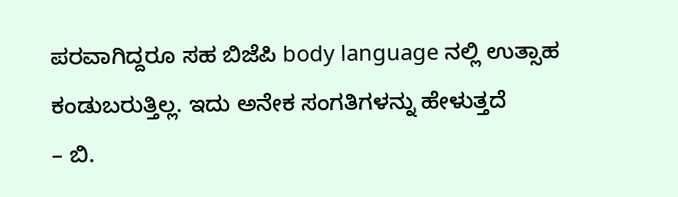ಪರವಾಗಿದ್ದರೂ ಸಹ ಬಿಜೆಪಿ body language ನಲ್ಲಿ ಉತ್ಸಾಹ ಕಂಡುಬರುತ್ತಿಲ್ಲ. ಇದು ಅನೇಕ ಸಂಗತಿಗಳನ್ನು ಹೇಳುತ್ತದೆ
– ಬಿ.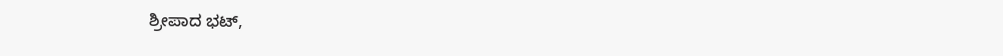ಶ್ರೀಪಾದ ಭಟ್,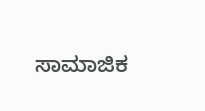ಸಾಮಾಜಿಕ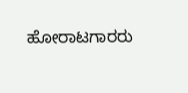ಹೋರಾಟಗಾರರು